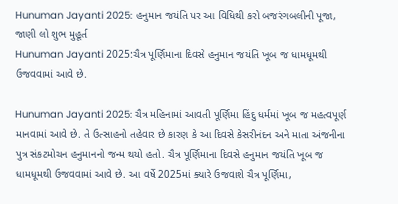Hunuman Jayanti 2025: હનુમાન જયંતિ પર આ વિધિથી કરો બજરંગબલીની પૂજા, જાણી લો શુભ મુહૂર્ત
Hunuman Jayanti 2025:ચૈત્ર પૂર્ણિમાના દિવસે હનુમાન જયંતિ ખૂબ જ ધામધૂમથી ઉજવવામાં આવે છે.

Hunuman Jayanti 2025: ચૈત્ર મહિનામાં આવતી પૂર્ણિમા હિંદુ ધર્મમાં ખૂબ જ મહત્વપૂર્ણ માનવામાં આવે છે. તે ઉત્સાહનો તહેવાર છે કારણ કે આ દિવસે કેસરીનંદન અને માતા અંજનીના પુત્ર સંકટમોચન હનુમાનનો જન્મ થયો હતો. ચૈત્ર પૂર્ણિમાના દિવસે હનુમાન જયંતિ ખૂબ જ ધામધૂમથી ઉજવવામાં આવે છે. આ વર્ષે 2025માં ક્યારે ઉજવાશે ચૈત્ર પૂર્ણિમા,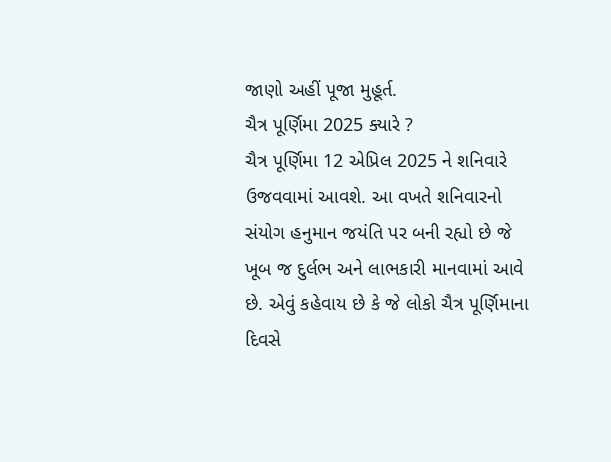જાણો અહીં પૂજા મુહૂર્ત.
ચૈત્ર પૂર્ણિમા 2025 ક્યારે ?
ચૈત્ર પૂર્ણિમા 12 એપ્રિલ 2025 ને શનિવારે ઉજવવામાં આવશે. આ વખતે શનિવારનો સંયોગ હનુમાન જયંતિ પર બની રહ્યો છે જે ખૂબ જ દુર્લભ અને લાભકારી માનવામાં આવે છે. એવું કહેવાય છે કે જે લોકો ચૈત્ર પૂર્ણિમાના દિવસે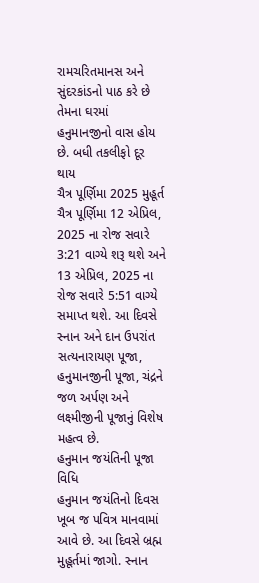રામચરિતમાનસ અને સુંદરકાંડનો પાઠ કરે છે તેમના ઘરમાં હનુમાનજીનો વાસ હોય છે. બધી તકલીફો દૂર થાય
ચૈત્ર પૂર્ણિમા 2025 મુહૂર્ત
ચૈત્ર પૂર્ણિમા 12 એપ્રિલ, 2025 ના રોજ સવારે 3:21 વાગ્યે શરૂ થશે અને 13 એપ્રિલ, 2025 ના રોજ સવારે 5:51 વાગ્યે સમાપ્ત થશે. આ દિવસે સ્નાન અને દાન ઉપરાંત સત્યનારાયણ પૂજા, હનુમાનજીની પૂજા, ચંદ્રને જળ અર્પણ અને લક્ષ્મીજીની પૂજાનું વિશેષ મહત્વ છે.
હનુમાન જયંતિની પૂજા વિધિ
હનુમાન જયંતિનો દિવસ ખૂબ જ પવિત્ર માનવામાં આવે છે. આ દિવસે બ્રહ્મ મુહૂર્તમાં જાગો. સ્નાન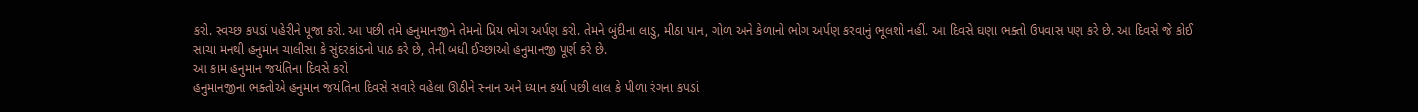કરો. સ્વચ્છ કપડાં પહેરીને પૂજા કરો. આ પછી તમે હનુમાનજીને તેમનો પ્રિય ભોગ અર્પણ કરો. તેમને બુંદીના લાડુ, મીઠા પાન, ગોળ અને કેળાનો ભોગ અર્પણ કરવાનું ભૂલશો નહીં. આ દિવસે ઘણા ભક્તો ઉપવાસ પણ કરે છે. આ દિવસે જે કોઈ સાચા મનથી હનુમાન ચાલીસા કે સુંદરકાંડનો પાઠ કરે છે, તેની બધી ઈચ્છાઓ હનુમાનજી પૂર્ણ કરે છે.
આ કામ હનુમાન જયંતિના દિવસે કરો
હનુમાનજીના ભક્તોએ હનુમાન જયંતિના દિવસે સવારે વહેલા ઊઠીને સ્નાન અને ધ્યાન કર્યા પછી લાલ કે પીળા રંગના કપડાં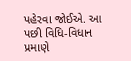પહેરવા જોઈએ. આ પછી વિધિ-વિધાન પ્રમાણે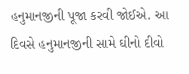હનુમાનજીની પૂજા કરવી જોઈએ. આ દિવસે હનુમાનજીની સામે ઘીનો દીવો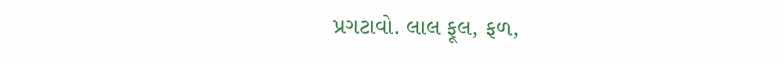પ્રગટાવો. લાલ ફૂલ, ફળ,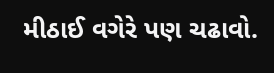મીઠાઈ વગેરે પણ ચઢાવો.